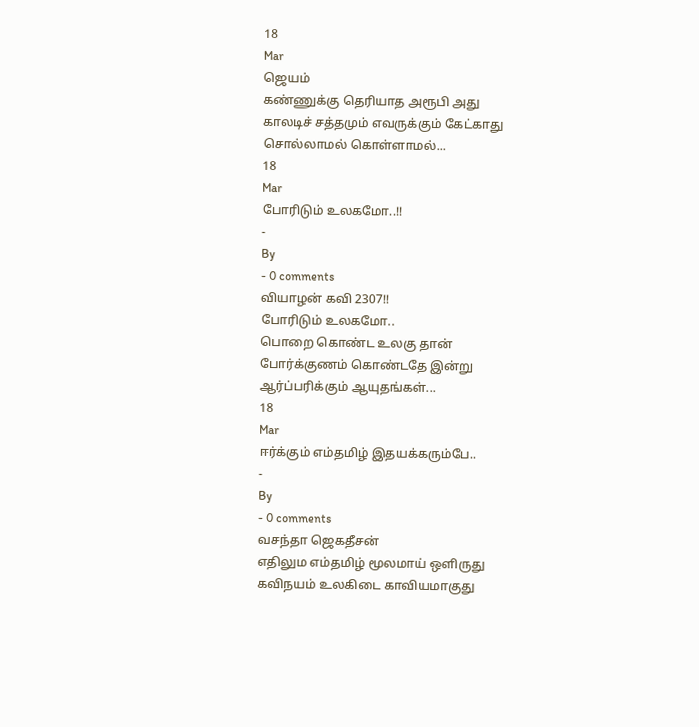18
Mar
ஜெயம்
கண்ணுக்கு தெரியாத அரூபி அது
காலடிச் சத்தமும் எவருக்கும் கேட்காது
சொல்லாமல் கொள்ளாமல்...
18
Mar
போரிடும் உலகமோ..!!
-
By
- 0 comments
வியாழன் கவி 2307!!
போரிடும் உலகமோ..
பொறை கொண்ட உலகு தான்
போர்க்குணம் கொண்டதே இன்று
ஆர்ப்பரிக்கும் ஆயுதங்கள்...
18
Mar
ஈர்க்கும் எம்தமிழ் இதயக்கரும்பே..
-
By
- 0 comments
வசந்தா ஜெகதீசன்
எதிலும எம்தமிழ் மூலமாய் ஒளிருது
கவிநயம் உலகிடை காவியமாகுது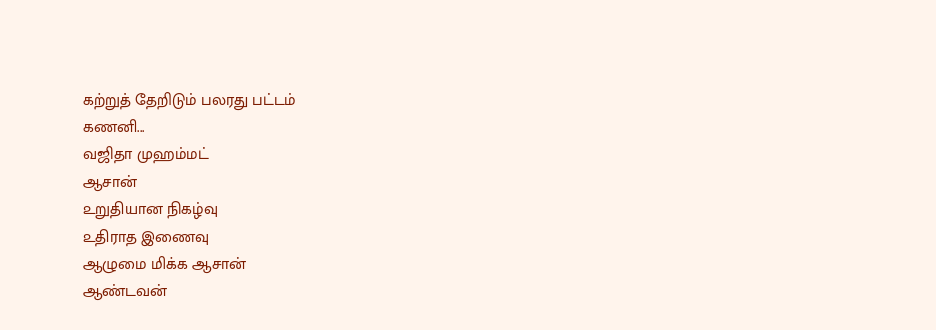கற்றுத் தேறிடும் பலரது பட்டம்
கணனி...
வஜிதா முஹம்மட்
ஆசான்
௨றுதியான நிகழ்வு
௨திராத இணைவு
ஆழுமை மிக்க ஆசான்
ஆண்டவன்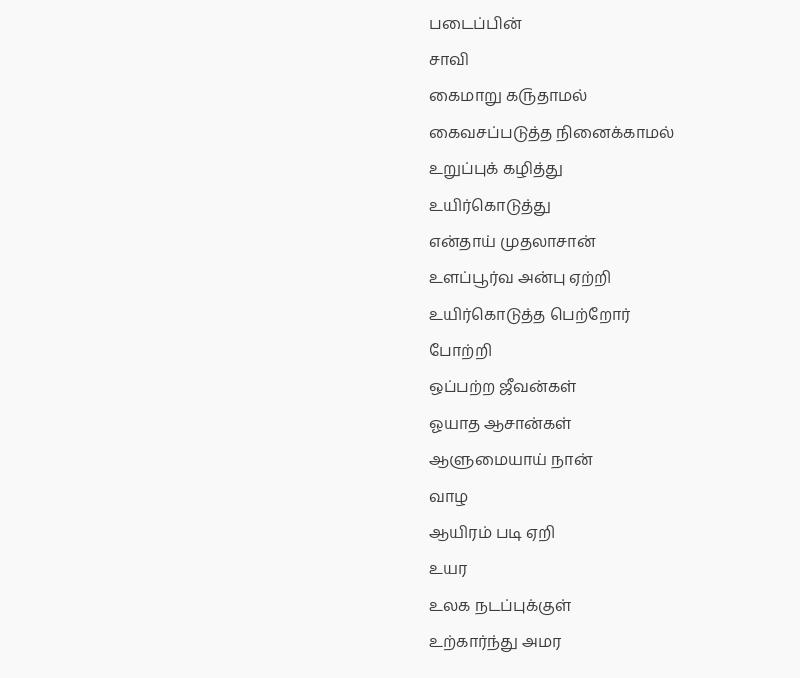படைப்பின்
சாவி
கைமாறு க௫தாமல்
கைவசப்படுத்த நினைக்காமல்
௨றுப்புக் கழித்து
௨யிர்கொடுத்து
என்தாய் முதலாசான்
௨ளப்பூர்வ அன்பு ஏற்றி
௨யிர்கொடுத்த பெற்றோர்
போற்றி
ஒப்பற்ற ஜீவன்கள்
ஓயாத ஆசான்கள்
ஆளுமையாய் நான்
வாழ
ஆயிரம் படி ஏறி
௨யர
௨லக நடப்புக்குள்
௨ற்கார்ந்து அமர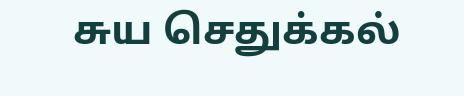சுய செதுக்கல்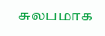சுலபமாக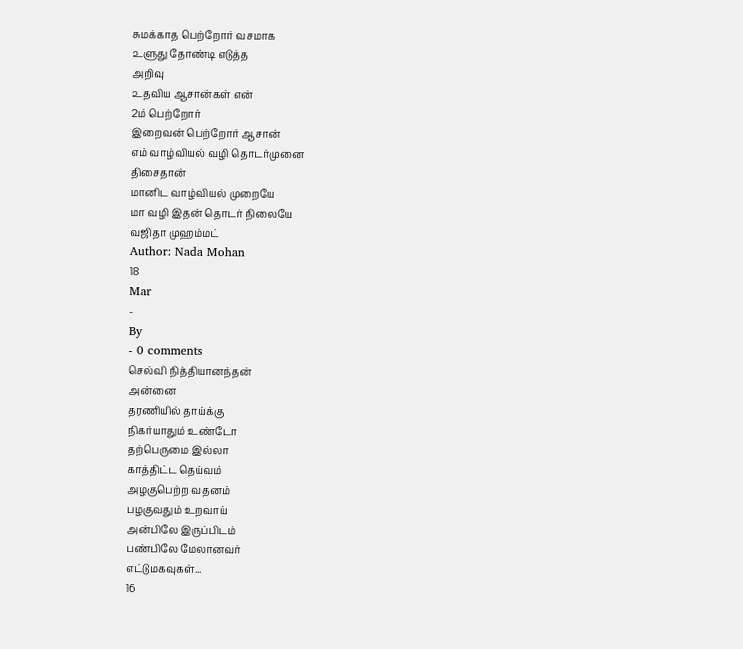சுமக்காத பெற்றோர் வசமாக
௨ளுது தோண்டி எடுத்த
அறிவு
௨தவிய ஆசான்கள் என்
2ம் பெற்றோர்
இறைவன் பெற்றோர் ஆசான்
எம் வாழ்வியல் வழி தொடர்முனை
திசைதான்
மானிட வாழ்வியல் முறையே
மா வழி இதன் தொடர் நிலையே
வஜிதா முஹம்மட்
Author: Nada Mohan
18
Mar
-
By
- 0 comments
செல்வி நித்தியானந்தன்
அன்னை
தரணியில் தாய்க்கு
நிகர்யாதும் உண்டோ
தற்பெருமை இல்லா
காத்திட்ட தெய்வம்
அழகுபெற்ற வதனம்
பழகுவதும் உறவாய்
அன்பிலே இருப்பிடம்
பண்பிலே மேலானவர்
எட்டுமகவுகள்...
16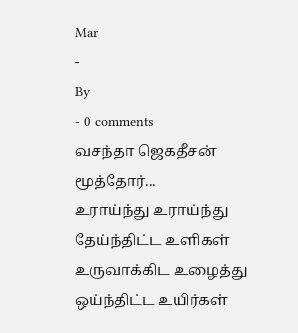Mar
-
By
- 0 comments
வசந்தா ஜெகதீசன்
மூத்தோர்...
உராய்ந்து உராய்ந்து தேய்ந்திட்ட உளிகள்
உருவாக்கிட உழைத்து ஒய்ந்திட்ட உயிர்கள்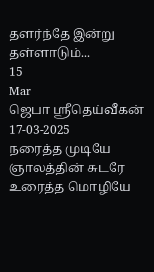தளர்ந்தே இன்று தள்ளாடும்...
15
Mar
ஜெபா ஸ்ரீதெய்வீகன்
17-03-2025
நரைத்த முடியே ஞாலத்தின் சுடரே
உரைத்த மொழியே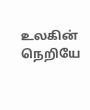உலகின் நெறியே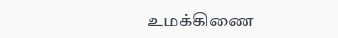உமக்கிணை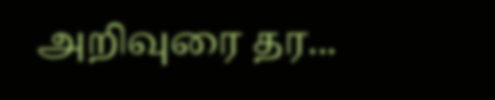அறிவுரை தர...